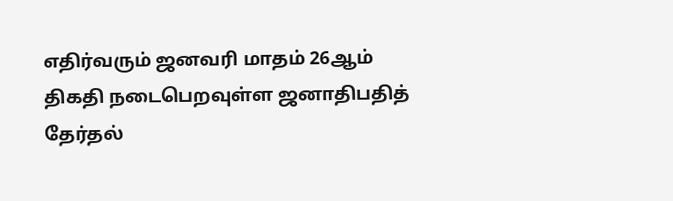எதிர்வரும் ஜனவரி மாதம் 26ஆம் திகதி நடைபெறவுள்ள ஜனாதிபதித் தேர்தல்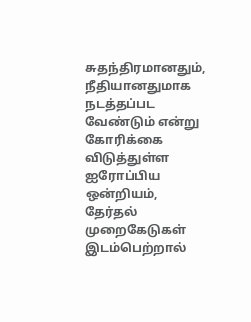சுதந்திரமானதும், நீதியானதுமாக நடத்தப்பட வேண்டும் என்று கோரிக்கை விடுத்துள்ள ஐரோப்பிய ஒன்றியம், தேர்தல் முறைகேடுகள் இடம்பெற்றால்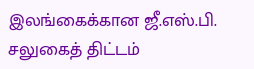இலங்கைக்கான ஜீ.எஸ்.பி. சலுகைத் திட்டம்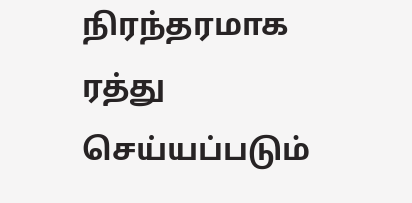நிரந்தரமாக ரத்து செய்யப்படும்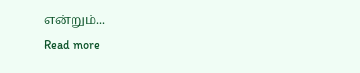என்றும்...
Read more